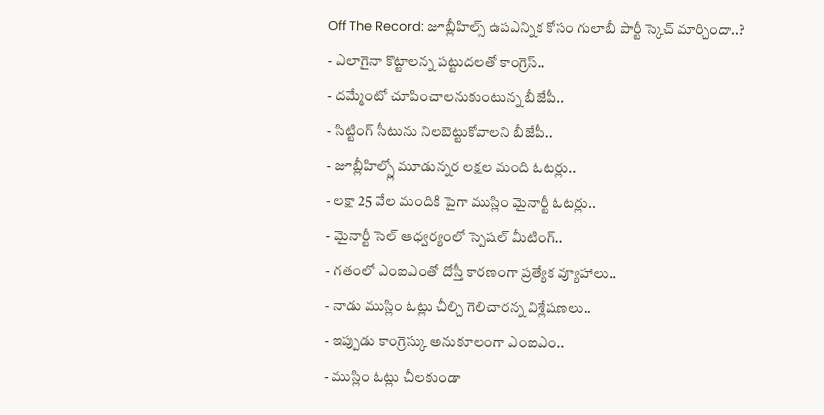Off The Record: జూబ్లీహిల్స్ ఉపఎన్నిక కోసం గులాబీ పార్టీ స్కెచ్ మార్చిందా..?
- ఎలాగైనా కొట్టాలన్న పట్టుదలతో కాంగ్రెస్..
- దమ్మేంటో చూపించాలనుకుంటున్న బీజేపీ..
- సిట్టింగ్ సీటును నిలబెట్టుకోవాలని బీజేపీ..
- జూబ్లీహిల్స్లో మూడున్నర లక్షల మంది ఓటర్లు..
- లక్షా 25 వేల మందికి పైగా ముస్లిం మైనార్టీ ఓటర్లు..
- మైనార్టీ సెల్ ఆధ్వర్యంలో స్పెషల్ మీటింగ్..
- గతంలో ఎంఐఎంతో దోస్తీ కారణంగా ప్రత్యేక వ్యూహాలు..
- నాడు ముస్లిం ఓట్లు చీల్చి గెలిచారన్న విశ్లేషణలు..
- ఇప్పుడు కాంగ్రెస్కు అనుకూలంగా ఎంఐఎం..
- ముస్లిం ఓట్లు చీలకుండా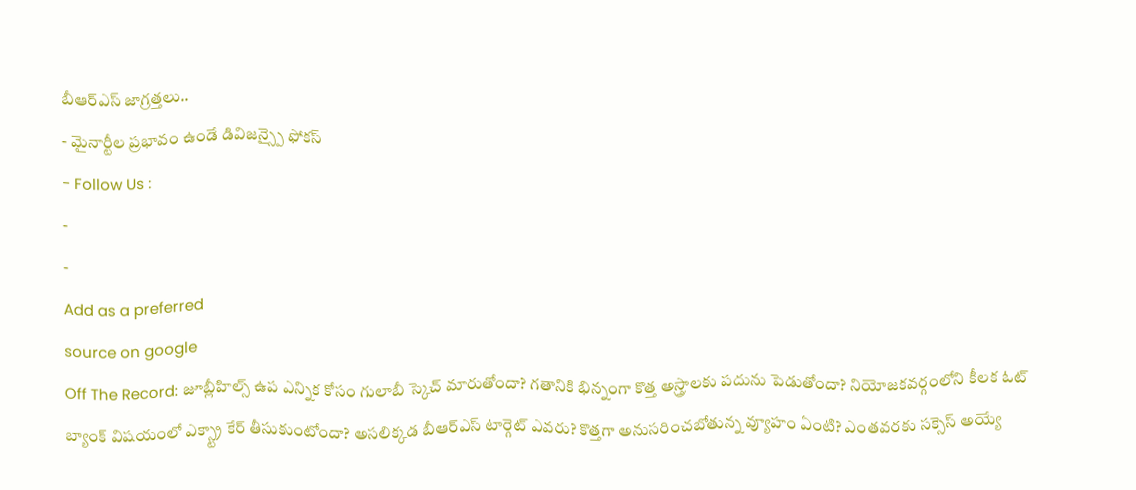బీఆర్ఎస్ జాగ్రత్తలు..
- మైనార్టీల ప్రభావం ఉండే డివిజన్స్పై ఫోకస్
- Follow Us :
-
-
Add as a preferred
source on google
Off The Record: జూబ్లీహిల్స్ ఉప ఎన్నిక కోసం గులాబీ స్కెచ్ మారుతోందా? గతానికి భిన్నంగా కొత్త అస్త్రాలకు పదును పెడుతోందా? నియోజకవర్గంలోని కీలక ఓట్ బ్యాంక్ విషయంలో ఎక్స్ట్రా కేర్ తీసుకుంటోందా? అసలిక్కడ బీఆర్ఎస్ టార్గెట్ ఎవరు? కొత్తగా అనుసరించబోతున్న వ్యూహం ఏంటి? ఎంతవరకు సక్సెస్ అయ్యే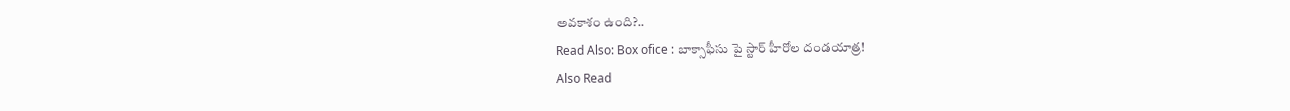అవకాశం ఉంది?..
Read Also: Box ofice : బాక్సాఫీసు పై స్టార్ హీరోల దండయాత్ర!
Also Read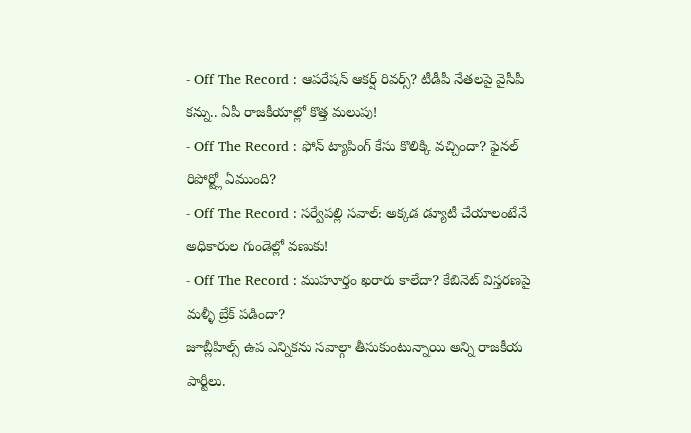- Off The Record : ఆపరేషన్ ఆకర్ష్ రివర్స్? టీడీపీ నేతలపై వైసీపీ కన్ను.. ఏపీ రాజకీయాల్లో కొత్త మలుపు!
- Off The Record : ఫోన్ ట్యాపింగ్ కేసు కొలిక్కి వచ్చిందా? ఫైనల్ రిపోర్ట్లో ఏముంది?
- Off The Record : సర్వేపల్లి సవాల్: అక్కడ డ్యూటీ చేయాలంటేనే అధికారుల గుండెల్లో వణుకు!
- Off The Record : ముహూర్తం ఖరారు కాలేదా? కేబినెట్ విస్తరణపై మళ్ళీ బ్రేక్ పడిందా?
జూబ్లీహిల్స్ ఉప ఎన్నికను సవాల్గా తీసుకుంటున్నాయి అన్ని రాజకీయ పార్టీలు.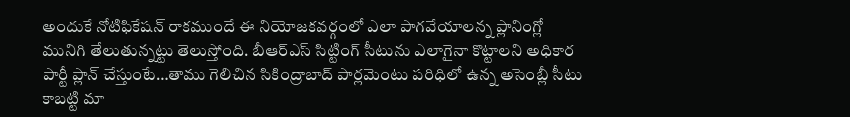అందుకే నోటిఫికేషన్ రాకముందే ఈ నియోజకవర్గంలో ఎలా పాగవేయాలన్న ప్లానింగ్లో మునిగి తేలుతున్నట్టు తెలుస్తోంది. బీఆర్ఎస్ సిట్టింగ్ సీటును ఎలాగైనా కొట్టాలని అధికార పార్టీ ప్లాన్ చేస్తుంటే…తాము గెలిచిన సికింద్రాబాద్ పార్లమెంటు పరిధిలో ఉన్న అసెంబ్లీ సీటు కాబట్టి మా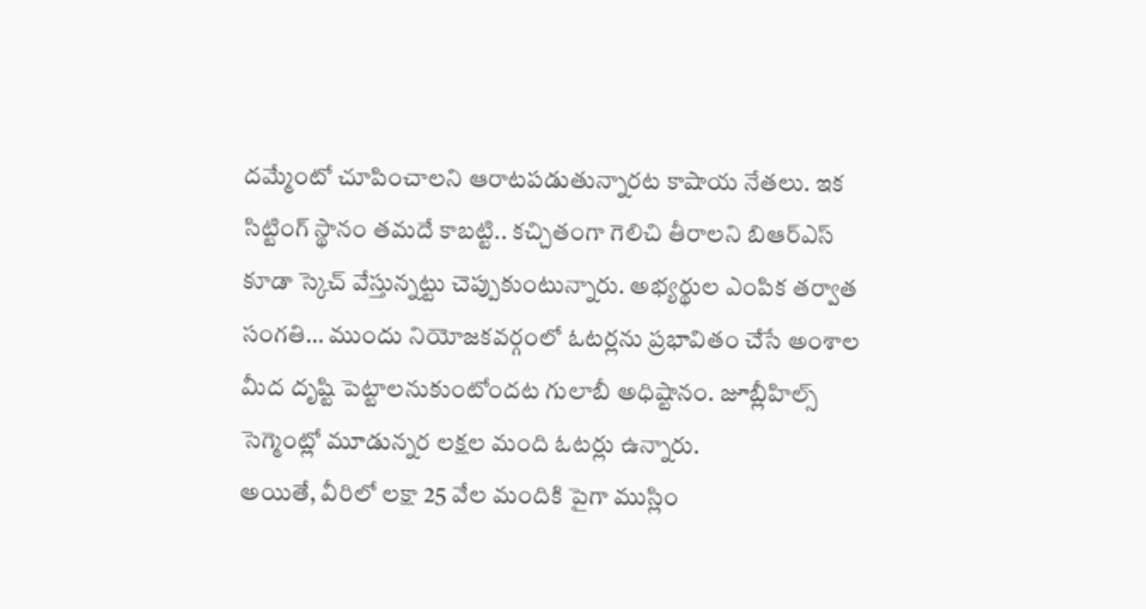దమ్మేంటో చూపించాలని ఆరాటపడుతున్నారట కాషాయ నేతలు. ఇక సిట్టింగ్ స్థానం తమదే కాబట్టి.. కచ్చితంగా గెలిచి తీరాలని బిఆర్ఎస్ కూడా స్కెచ్ వేస్తున్నట్టు చెప్పుకుంటున్నారు. అభ్యర్థుల ఎంపిక తర్వాత సంగతి… ముందు నియోజకవర్గంలో ఓటర్లను ప్రభావితం చేసే అంశాల మీద దృష్టి పెట్టాలనుకుంటోందట గులాబీ అధిష్టానం. జూబ్లీహిల్స్ సెగ్మెంట్లో మూడున్నర లక్షల మంది ఓటర్లు ఉన్నారు.
అయితే, వీరిలో లక్షా 25 వేల మందికి పైగా ముస్లిం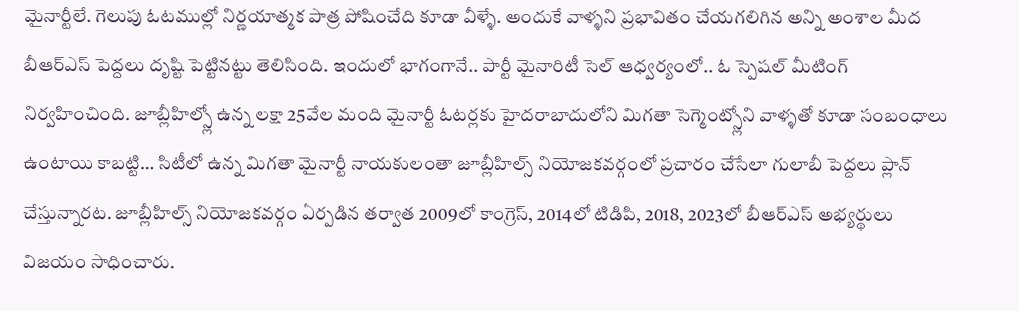మైనార్టీలే. గెలుపు ఓటముల్లో నిర్ణయాత్మక పాత్ర పోషించేది కూడా వీళ్ళే. అందుకే వాళ్ళని ప్రభావితం చేయగలిగిన అన్ని అంశాల మీద బీఆర్ఎస్ పెద్దలు దృష్టి పెట్టినట్టు తెలిసింది. ఇందులో భాగంగానే.. పార్టీ మైనారిటీ సెల్ ఆధ్వర్యంలో.. ఓ స్పెషల్ మీటింగ్ నిర్వహించింది. జూబ్లీహిల్స్లో ఉన్న లక్షా 25వేల మంది మైనార్టీ ఓటర్లకు హైదరాబాదులోని మిగతా సెగ్మెంట్స్లోని వాళ్ళతో కూడా సంబంధాలు ఉంటాయి కాబట్టి… సిటీలో ఉన్న మిగతా మైనార్టీ నాయకులంతా జూబ్లీహిల్స్ నియోజకవర్గంలో ప్రచారం చేసేలా గులాబీ పెద్దలు ప్లాన్ చేస్తున్నారట. జూబ్లీహిల్స్ నియోజకవర్గం ఏర్పడిన తర్వాత 2009లో కాంగ్రెస్, 2014లో టిడిపి, 2018, 2023లో బీఆర్ఎస్ అభ్యర్థులు విజయం సాధించారు.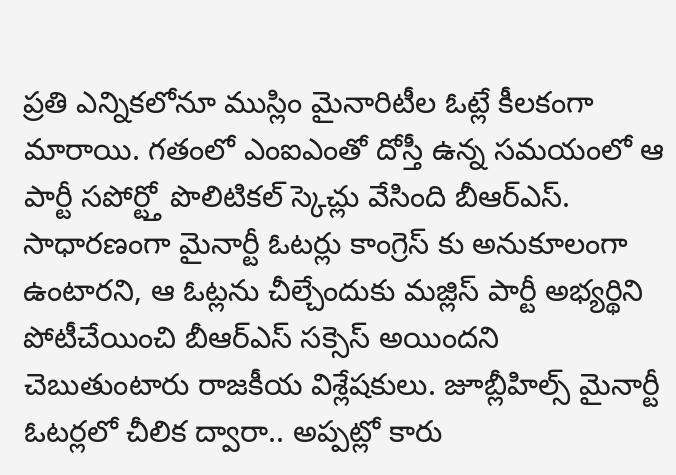ప్రతి ఎన్నికలోనూ ముస్లిం మైనారిటీల ఓట్లే కీలకంగా మారాయి. గతంలో ఎంఐఎంతో దోస్తీ ఉన్న సమయంలో ఆ పార్టీ సపోర్ట్తో పొలిటికల్ స్కెచ్లు వేసింది బీఆర్ఎస్. సాధారణంగా మైనార్టీ ఓటర్లు కాంగ్రెస్ కు అనుకూలంగా ఉంటారని, ఆ ఓట్లను చీల్చేందుకు మజ్లిస్ పార్టీ అభ్యర్థిని పోటీచేయించి బీఆర్ఎస్ సక్సెస్ అయిందని చెబుతుంటారు రాజకీయ విశ్లేషకులు. జూబ్లీహిల్స్ మైనార్టీ ఓటర్లలో చీలిక ద్వారా.. అప్పట్లో కారు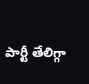పార్టీ తేలిగ్గా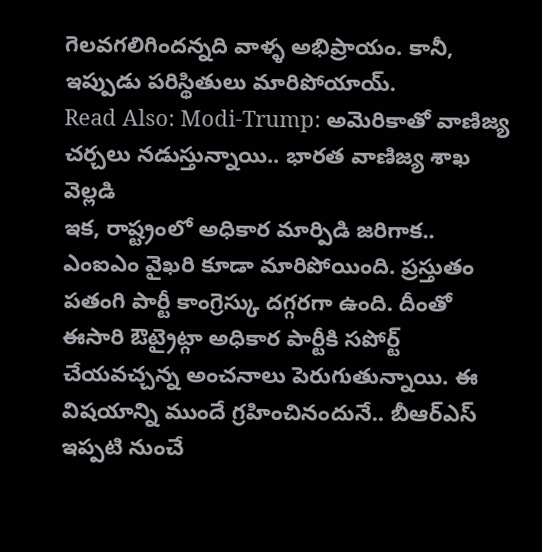గెలవగలిగిందన్నది వాళ్ళ అభిప్రాయం. కానీ, ఇప్పుడు పరిస్థితులు మారిపోయాయ్.
Read Also: Modi-Trump: అమెరికాతో వాణిజ్య చర్చలు నడుస్తున్నాయి.. భారత వాణిజ్య శాఖ వెల్లడి
ఇక, రాష్ట్రంలో అధికార మార్పిడి జరిగాక.. ఎంఐఎం వైఖరి కూడా మారిపోయింది. ప్రస్తుతం పతంగి పార్టీ కాంగ్రెస్కు దగ్గరగా ఉంది. దీంతో ఈసారి ఔట్రైట్గా అధికార పార్టీకి సపోర్ట్ చేయవచ్చన్న అంచనాలు పెరుగుతున్నాయి. ఈ విషయాన్ని ముందే గ్రహించినందునే.. బీఆర్ఎస్ ఇప్పటి నుంచే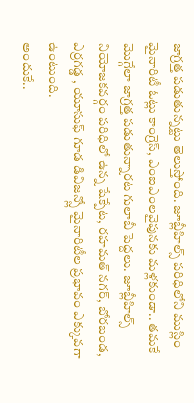జాగ్రత్త పడుతున్నట్టు తెలుస్తోంది. జూబ్లీహిల్స్ పరిధిలోని ముస్లిం మైనారిటీ ఓట్లు కాంగ్రెస్, ఎంఐఎంలవైపునకు మళ్లకుండా.. తమకే మొగ్గేలా జాగ్రత్త పడుతున్నారట గులాబీ పెద్దలు. జూబ్లీహిల్స్ నియోజకవర్గం పరిధిలో ఉన్న షేక్పేట, రహమత్ నగర్, బోరబండ, ఎర్రగడ్డ , యూసుఫ్ గూడ డివిజన్స్లో మైనారిటీల ప్రభావం ఎక్కువగా ఉంటుంది.
అందుకే..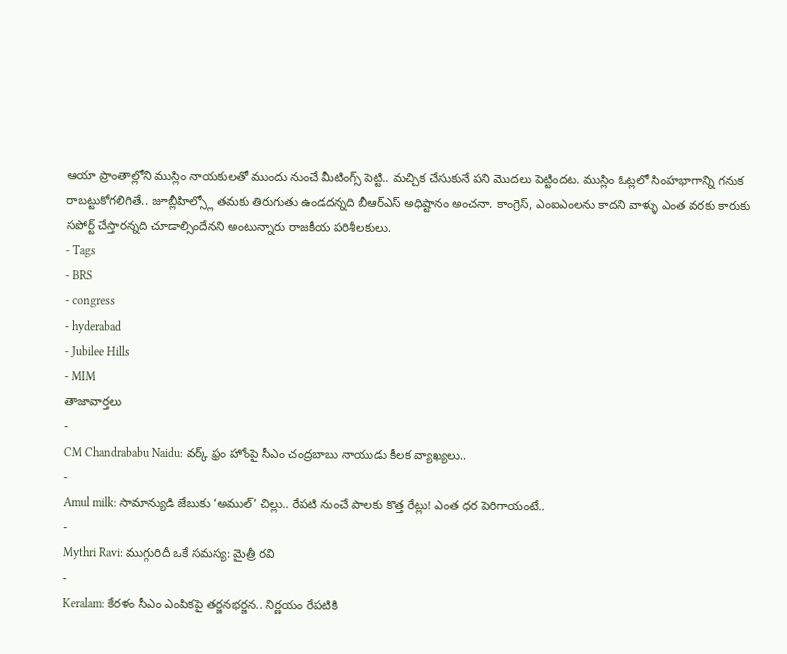ఆయా ప్రాంతాల్లోని ముస్లిం నాయకులతో ముందు నుంచే మీటింగ్స్ పెట్టి.. మచ్చిక చేసుకునే పని మొదలు పెట్టిందట. ముస్లిం ఓట్లలో సింహభాగాన్ని గనుక రాబట్టుకోగలిగితే.. జూబ్లీహిల్స్లో తమకు తిరుగుతు ఉండదన్నది బీఆర్ఎస్ అధిష్టానం అంచనా. కాంగ్రెస్, ఎంఐఎంలను కాదని వాళ్ళు ఎంత వరకు కారుకు సపోర్ట్ చేస్తారన్నది చూడాల్సిందేనని అంటున్నారు రాజకీయ పరిశీలకులు.
- Tags
- BRS
- congress
- hyderabad
- Jubilee Hills
- MIM
తాజావార్తలు
-
CM Chandrababu Naidu: వర్క్ ఫ్రం హోంపై సీఎం చంద్రబాబు నాయుడు కీలక వ్యాఖ్యలు..
-
Amul milk: సామాన్యుడి జేబుకు ‘అముల్’ చిల్లు.. రేపటి నుంచే పాలకు కొత్త రేట్లు! ఎంత ధర పెరిగాయంటే..
-
Mythri Ravi: ముగ్గురిదీ ఒకే సమస్య: మైత్రీ రవి
-
Keralam: కేరళం సీఎం ఎంపికపై తర్జనభర్జన.. నిర్ణయం రేపటికి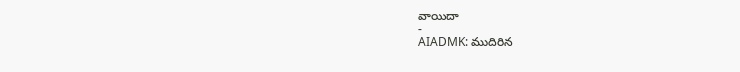వాయిదా
-
AIADMK: ముదిరిన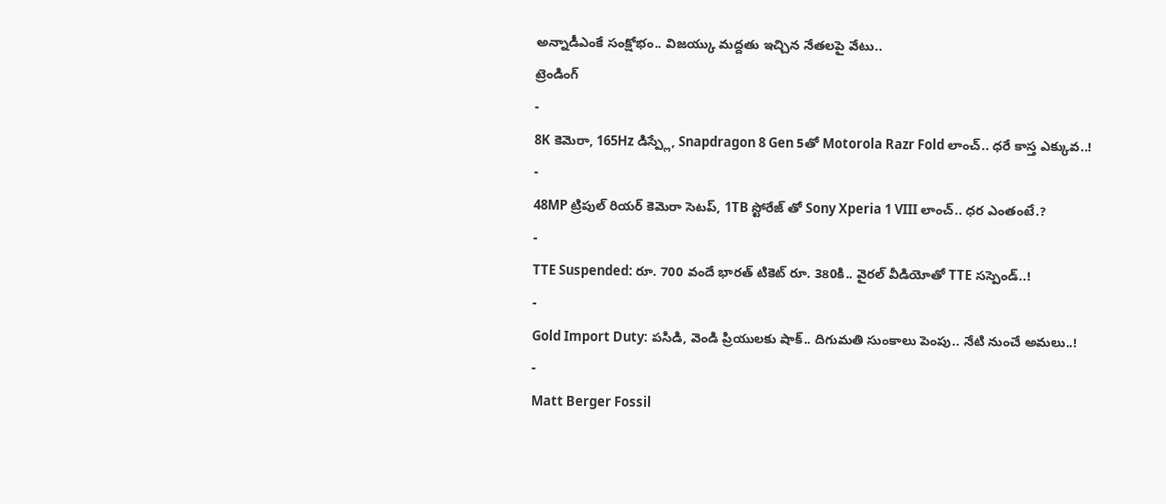అన్నాడీఎంకే సంక్షోభం.. విజయ్కు మద్దతు ఇచ్చిన నేతలపై వేటు..
ట్రెండింగ్
-
8K కెమెరా, 165Hz డిస్ప్లే, Snapdragon 8 Gen 5తో Motorola Razr Fold లాంచ్.. ధరే కాస్త ఎక్కువ..!
-
48MP ట్రిపుల్ రియర్ కెమెరా సెటప్, 1TB స్టోరేజ్ తో Sony Xperia 1 VIII లాంచ్.. ధర ఎంతంటే.?
-
TTE Suspended: రూ. 700 వందే భారత్ టికెట్ రూ. 380కి.. వైరల్ వీడియోతో TTE సస్పెండ్..!
-
Gold Import Duty: పసిడి, వెండి ప్రియులకు షాక్.. దిగుమతి సుంకాలు పెంపు.. నేటి నుంచే అమలు..!
-
Matt Berger Fossil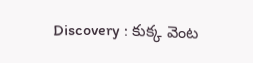Discovery : కుక్క వెంట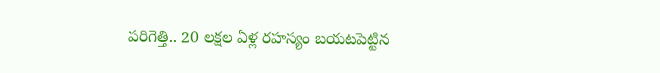పరిగెత్తి.. 20 లక్షల ఏళ్ల రహస్యం బయటపెట్టిన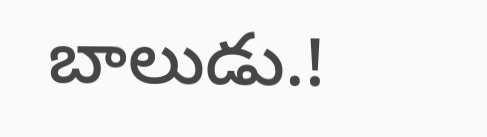బాలుడు.!